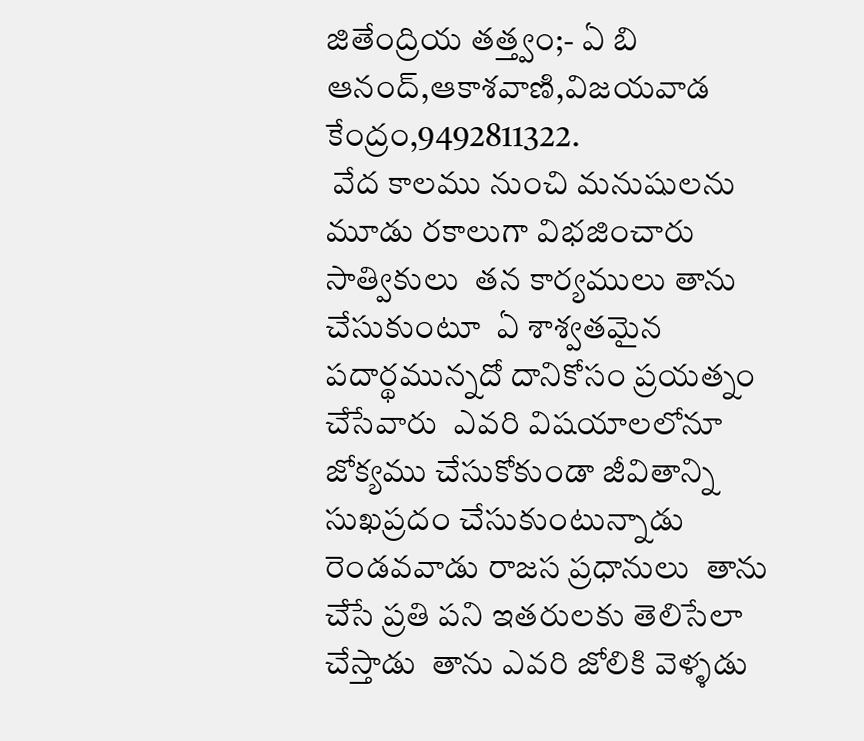జితేంద్రియ తత్త్వం;- ఏ బి ఆనంద్,ఆకాశవాణి,విజయవాడ కేంద్రం,9492811322.
 వేద కాలము నుంచి మనుషులను మూడు రకాలుగా విభజించారు  సాత్వికులు  తన కార్యములు తాను చేసుకుంటూ  ఏ శాశ్వతమైన పదార్థమున్నదో దానికోసం ప్రయత్నం చేసేవారు  ఎవరి విషయాలలోనూ జోక్యము చేసుకోకుండా జీవితాన్ని సుఖప్రదం చేసుకుంటున్నాడు  రెండవవాడు రాజస ప్రధానులు  తాను చేసే ప్రతి పని ఇతరులకు తెలిసేలా చేస్తాడు  తాను ఎవరి జోలికి వెళ్ళడు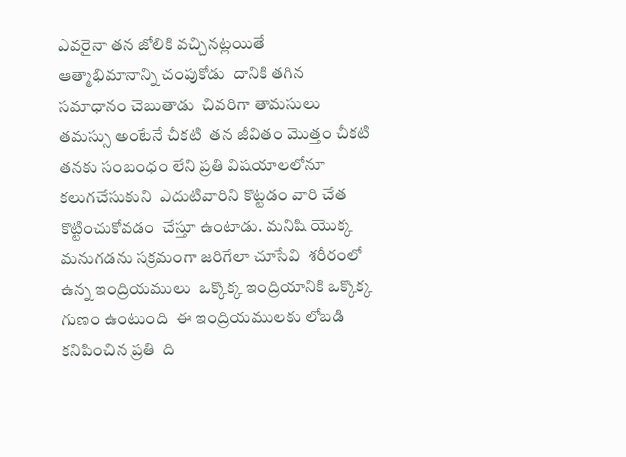ఎవరైనా తన జోలికి వచ్చినట్లయితే  ఆత్మాభిమానాన్ని చంపుకోడు  దానికి తగిన సమాధానం చెబుతాడు  చివరిగా తామసులు  తమస్సు అంటేనే చీకటి  తన జీవితం మొత్తం చీకటి  తనకు సంబంధం లేని ప్రతి విషయాలలోనూ  కలుగచేసుకుని  ఎదుటివారిని కొట్టడం వారి చేత కొట్టించుకోవడం  చేస్తూ ఉంటాడు. మనిషి యొక్క మనుగడను సక్రమంగా జరిగేలా చూసేవి  శరీరంలో ఉన్న ఇంద్రియములు  ఒక్కొక్క ఇంద్రియానికి ఒక్కొక్క  గుణం ఉంటుంది  ఈ ఇంద్రియములకు లోబడి  కనిపించిన ప్రతి  ది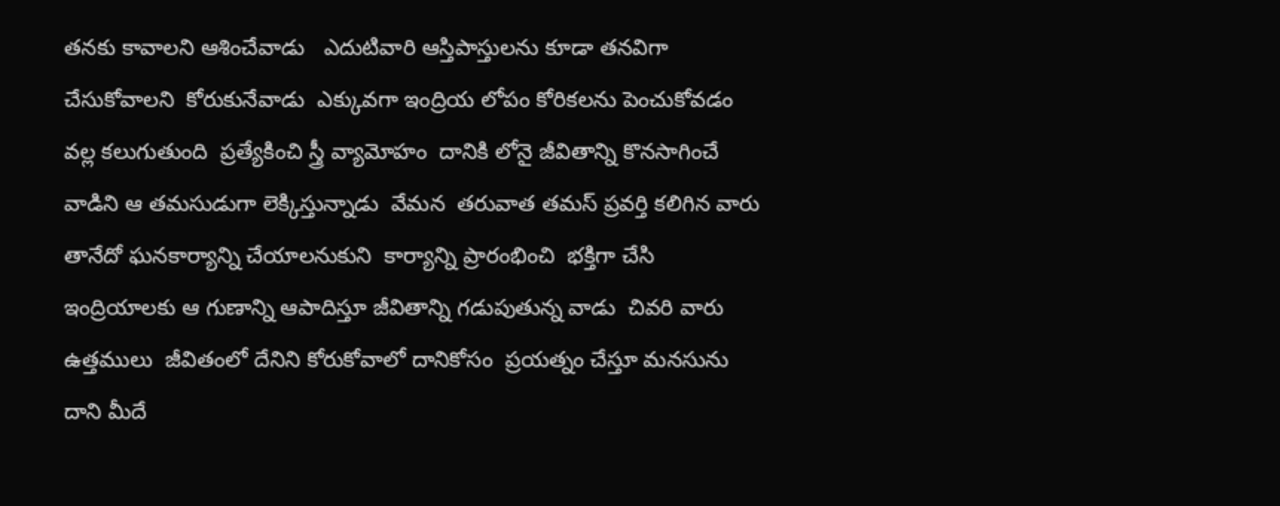తనకు కావాలని ఆశించేవాడు   ఎదుటివారి ఆస్తిపాస్తులను కూడా తనవిగా చేసుకోవాలని  కోరుకునేవాడు  ఎక్కువగా ఇంద్రియ లోపం కోరికలను పెంచుకోవడం వల్ల కలుగుతుంది  ప్రత్యేకించి స్త్రీ వ్యామోహం  దానికి లోనై జీవితాన్ని కొనసాగించే వాడిని ఆ తమసుడుగా లెక్కిస్తున్నాడు  వేమన  తరువాత తమస్ ప్రవర్తి కలిగిన వారు  తానేదో ఘనకార్యాన్ని చేయాలనుకుని  కార్యాన్ని ప్రారంభించి  భక్తిగా చేసి  ఇంద్రియాలకు ఆ గుణాన్ని ఆపాదిస్తూ జీవితాన్ని గడుపుతున్న వాడు  చివరి వారు ఉత్తములు  జీవితంలో దేనిని కోరుకోవాలో దానికోసం  ప్రయత్నం చేస్తూ మనసును దాని మీదే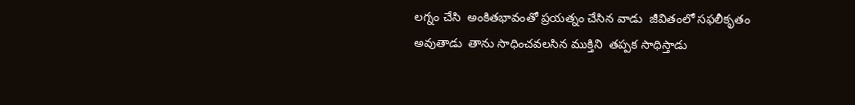లగ్నం చేసి  అంకితభావంతో ప్రయత్నం చేసిన వాడు  జీవితంలో సఫలీకృతం అవుతాడు  తాను సాధించవలసిన ముక్తిని  తప్పక సాధిస్తాడు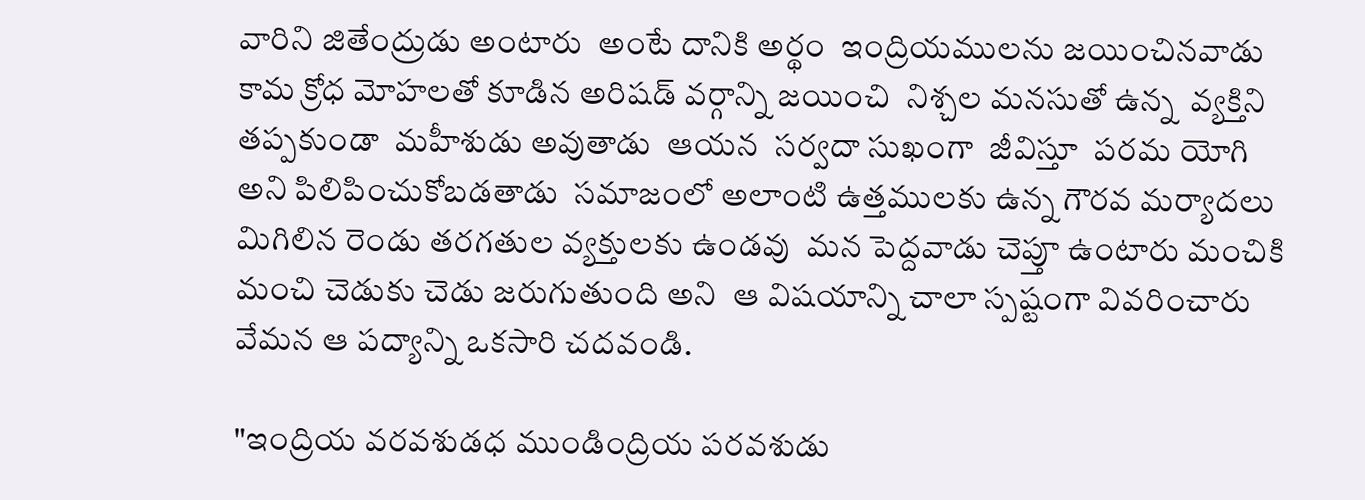వారిని జితేంద్రుడు అంటారు  అంటే దానికి అర్థం  ఇంద్రియములను జయించినవాడు  కామ క్రోధ మోహలతో కూడిన అరిషడ్ వర్గాన్ని జయించి  నిశ్చల మనసుతో ఉన్న  వ్యక్తిని తప్పకుండా  మహీశుడు అవుతాడు  ఆయన  సర్వదా సుఖంగా  జీవిస్తూ  పరమ యోగి అని పిలిపించుకోబడతాడు  సమాజంలో అలాంటి ఉత్తములకు ఉన్న గౌరవ మర్యాదలు  మిగిలిన రెండు తరగతుల వ్యక్తులకు ఉండవు  మన పెద్దవాడు చెప్తూ ఉంటారు మంచికి మంచి చెడుకు చెడు జరుగుతుంది అని  ఆ విషయాన్ని చాలా స్పష్టంగా వివరించారు వేమన ఆ పద్యాన్ని ఒకసారి చదవండి.

"ఇంద్రియ వరవశుడధ ముండింద్రియ పరవశుడు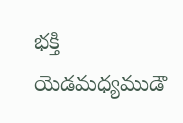భక్తి యెడమధ్యముడౌ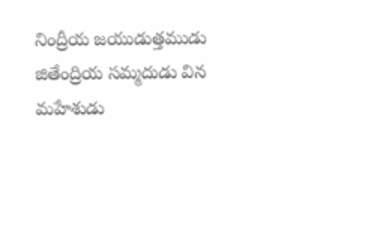నింద్రీయ జయుడుత్తముడు   జితేంద్రియ సమ్మదుడు విన మహేశుడు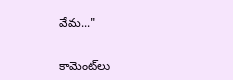వేమ..."


కామెంట్‌లు